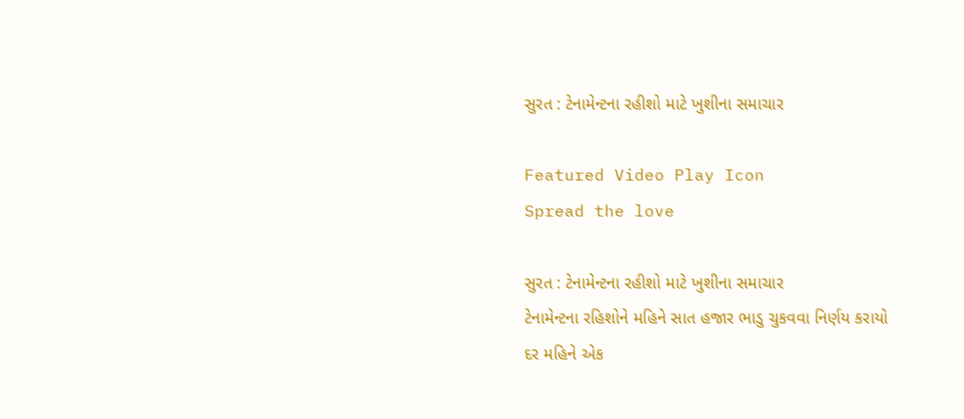સુરત : ટેનામેન્ટના રહીશો માટે ખુશીના સમાચાર

Featured Video Play Icon
Spread the love

સુરત : ટેનામેન્ટના રહીશો માટે ખુશીના સમાચાર
ટેનામેન્ટના રહિશોને મહિને સાત હજાર ભાડુ ચુકવવા નિર્ણય કરાયો
દર મહિને એક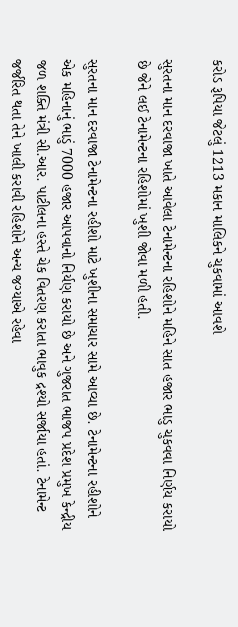કરોડ રૂપિયા જેટલું 1213 મકાન માલિકને ચુકવામાં આવશે

સુરતના માન દરવાજા ખાતે આવેલા ટેનામેન્ટના રહિશોને મહિને સાત હજાર ભાડુ ચુકવવા નિર્ણય કરાયો છે જેને લઈ ટેનામેન્ટના રહિશોમાં ખુશી જોવા મળી હતી.

સુરતના માન દરવાજા ટેનામેન્ટના રહીશો માટે ખુશીના સમાચાર સામે આવ્યા છે. ટેનામેન્ટના રહીશોને એક મહિનાનું ભાડું 7000 હજાર આપવાનો નિર્યણ કરાયો છે અને ગુજરાત ભાજપ પ્રદેશ પ્રમુખ કેન્દ્રીય જળ શક્તિ મંત્રી સી.આર. પાટીલના હસ્તે ચેક વિતરણ કરાતા ભાવુક દ્રશ્યો સર્જાયા હતાં. ટેનામેન્ટ જર્જરિત થતા તેને ખાલી કરાવી રહિશોને અન્ય જગ્યાએ રહેવા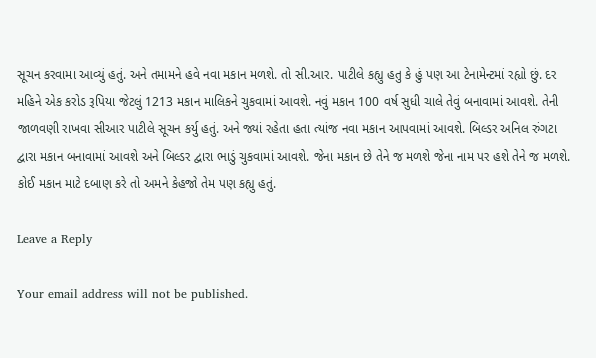સૂચન કરવામા આવ્યું હતું. અને તમામને હવે નવા મકાન મળશે. તો સી.આર. પાટીલે કહ્યુ હતુ કે હું પણ આ ટેનામેન્ટમાં રહ્યો છું. દર મહિને એક કરોડ રૂપિયા જેટલું 1213 મકાન માલિકને ચુકવામાં આવશે. નવું મકાન 100 વર્ષ સુધી ચાલે તેવું બનાવામાં આવશે. તેની જાળવણી રાખવા સીઆર પાટીલે સૂચન કર્યુ હતું. અને જ્યાં રહેતા હતા ત્યાંજ નવા મકાન આપવામાં આવશે. બિલ્ડર અનિલ રુંગટા દ્વારા મકાન બનાવામાં આવશે અને બિલ્ડર દ્વારા ભાડું ચુકવામાં આવશે. જેના મકાન છે તેને જ મળશે જેના નામ પર હશે તેને જ મળશે. કોઈ મકાન માટે દબાણ કરે તો અમને કેહજો તેમ પણ કહ્યુ હતું.

Leave a Reply

Your email address will not be published.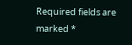Required fields are marked *